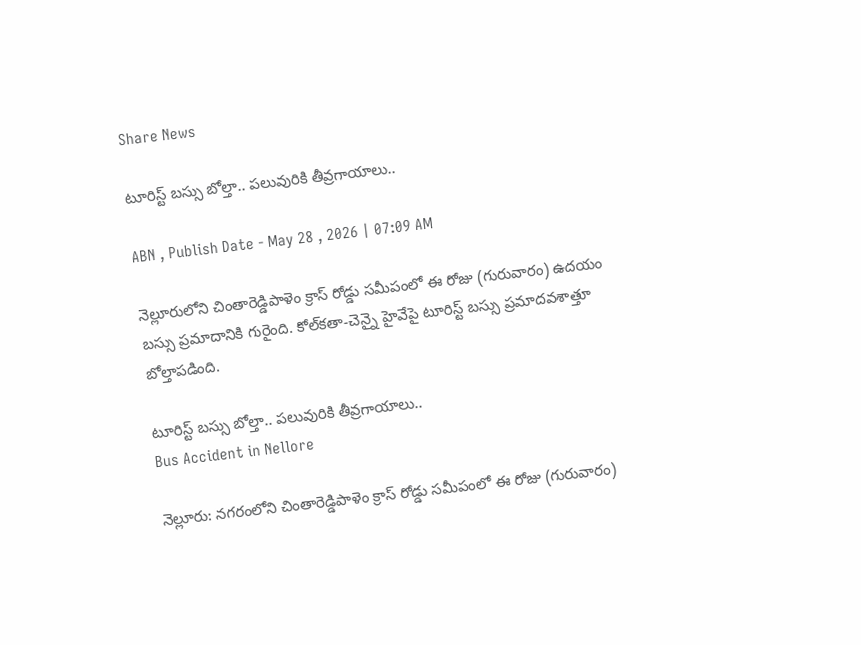Share News

టూరిస్ట్ బస్సు బోల్తా.. పలువురికి తీవ్రగాయాలు..

ABN , Publish Date - May 28 , 2026 | 07:09 AM

నెల్లూరులోని చింతారెడ్డిపాళెం క్రాస్ రోడ్డు సమీపంలో ఈ రోజు (గురువారం) ఉదయం బస్సు ప్రమాదానికి గురైంది. కోల్‌కతా-చెన్నై హైవేపై టూరిస్ట్ బస్సు ప్రమాదవశాత్తూ బోల్తాపడింది.

టూరిస్ట్ బస్సు బోల్తా.. పలువురికి తీవ్రగాయాలు..
Bus Accident in Nellore

నెల్లూరు: నగరంలోని చింతారెడ్డిపాళెం క్రాస్ రోడ్డు సమీపంలో ఈ రోజు (గురువారం)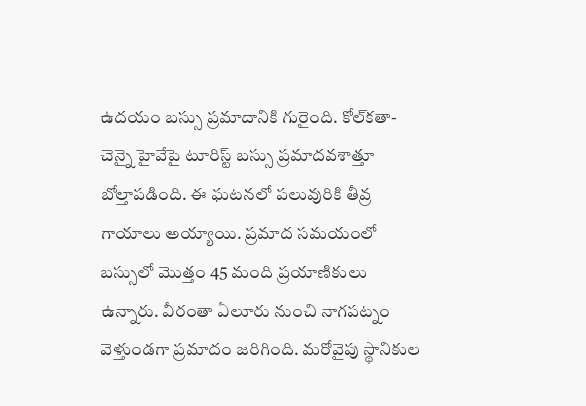ఉదయం బస్సు ప్రమాదానికి గురైంది. కోల్‌కతా-చెన్నై హైవేపై టూరిస్ట్ బస్సు ప్రమాదవశాత్తూ బోల్తాపడింది. ఈ ఘటనలో పలువురికి తీవ్ర గాయాలు అయ్యాయి. ప్రమాద సమయంలో బస్సులో మొత్తం 45 మంది ప్రయాణికులు ఉన్నారు. వీరంతా ఏలూరు నుంచి నాగపట్నం వెళ్తుండగా ప్రమాదం జరిగింది. మరోవైపు స్థానికుల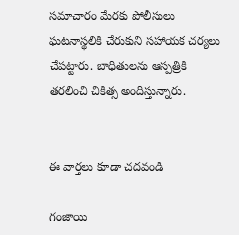సమాచారం మేరకు పోలీసులు ఘటనాస్థలికి చేరుకుని సహాయక చర్యలు చేపట్టారు. బాధితులను ఆస్పత్రికి తరలించి చికిత్స అందిస్తున్నారు.


ఈ వార్తలు కూడా చదవండి

గంజాయి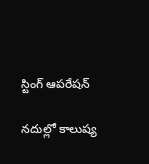స్టింగ్‌ ఆపరేషన్‌

నదుల్లో కాలుష్య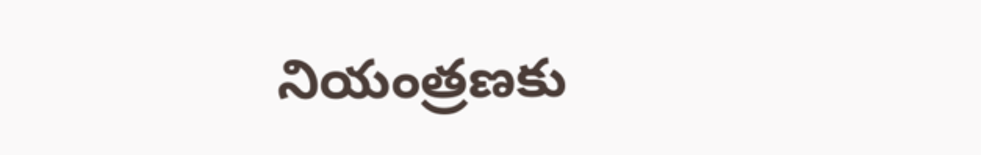నియంత్రణకు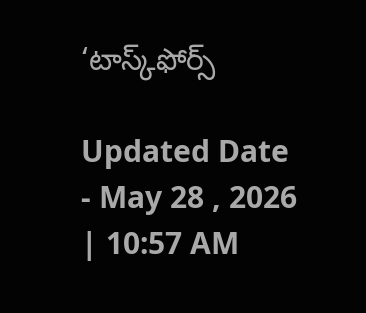‘టాస్క్‌ఫోర్స్‌

Updated Date - May 28 , 2026 | 10:57 AM